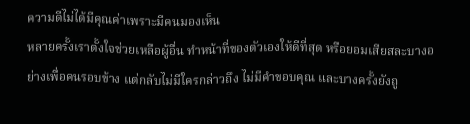ความดีไม่ได้มีคุณค่าเพราะมีคนมองเห็น
หลายครั้งเราตั้งใจช่วยเหลือผู้อื่น ทำหน้าที่ของตัวเองให้ดีที่สุด หรือยอมเสียสละบางอย่างเพื่อคนรอบข้าง แต่กลับไม่มีใครกล่าวถึง ไม่มีคำขอบคุณ และบางครั้งยังถู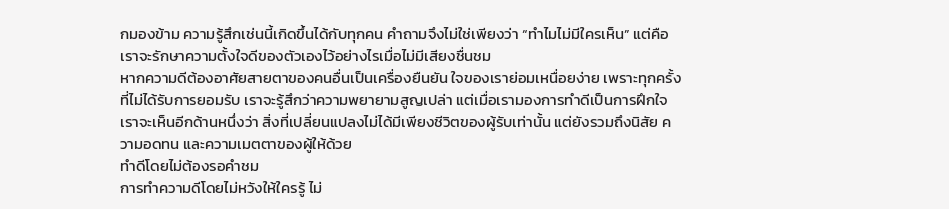กมองข้าม ความรู้สึกเช่นนี้เกิดขึ้นได้กับทุกคน คำถามจึงไม่ใช่เพียงว่า “ทำไมไม่มีใครเห็น” แต่คือเราจะรักษาความตั้งใจดีของตัวเองไว้อย่างไรเมื่อไม่มีเสียงชื่นชม
หากความดีต้องอาศัยสายตาของคนอื่นเป็นเครื่องยืนยัน ใจของเราย่อมเหนื่อยง่าย เพราะทุกครั้งที่ไม่ได้รับการยอมรับ เราจะรู้สึกว่าความพยายามสูญเปล่า แต่เมื่อเรามองการทำดีเป็นการฝึกใจ เราจะเห็นอีกด้านหนึ่งว่า สิ่งที่เปลี่ยนแปลงไม่ได้มีเพียงชีวิตของผู้รับเท่านั้น แต่ยังรวมถึงนิสัย ความอดทน และความเมตตาของผู้ให้ด้วย
ทำดีโดยไม่ต้องรอคำชม
การทำความดีโดยไม่หวังให้ใครรู้ ไม่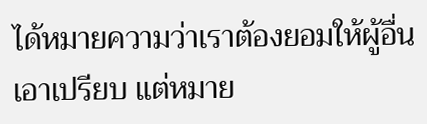ได้หมายความว่าเราต้องยอมให้ผู้อื่นเอาเปรียบ แต่หมาย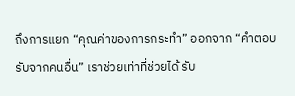ถึงการแยก “คุณค่าของการกระทำ” ออกจาก “คำตอบรับจากคนอื่น” เราช่วยเท่าที่ช่วยได้ รับ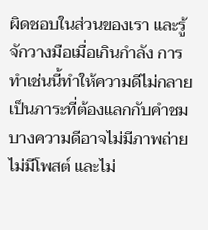ผิดชอบในส่วนของเรา และรู้จักวางมือเมื่อเกินกำลัง การทำเช่นนี้ทำให้ความดีไม่กลายเป็นภาระที่ต้องแลกกับคำชม
บางความดีอาจไม่มีภาพถ่าย ไม่มีโพสต์ และไม่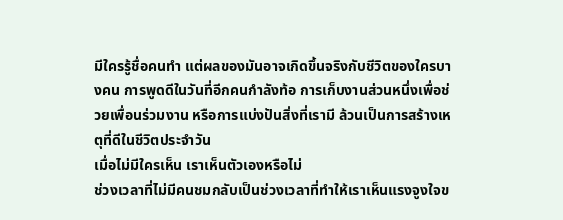มีใครรู้ชื่อคนทำ แต่ผลของมันอาจเกิดขึ้นจริงกับชีวิตของใครบางคน การพูดดีในวันที่อีกคนกำลังท้อ การเก็บงานส่วนหนึ่งเพื่อช่วยเพื่อนร่วมงาน หรือการแบ่งปันสิ่งที่เรามี ล้วนเป็นการสร้างเหตุที่ดีในชีวิตประจำวัน
เมื่อไม่มีใครเห็น เราเห็นตัวเองหรือไม่
ช่วงเวลาที่ไม่มีคนชมกลับเป็นช่วงเวลาที่ทำให้เราเห็นแรงจูงใจข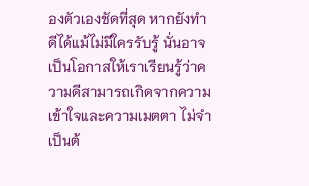องตัวเองชัดที่สุด หากยังทำดีได้แม้ไม่มีใครรับรู้ นั่นอาจเป็นโอกาสให้เราเรียนรู้ว่าความดีสามารถเกิดจากความเข้าใจและความเมตตา ไม่จำเป็นต้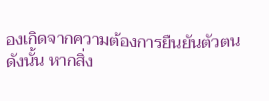องเกิดจากความต้องการยืนยันตัวตน
ดังนั้น หากสิ่ง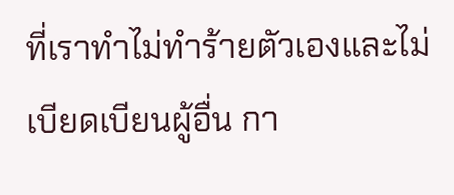ที่เราทำไม่ทำร้ายตัวเองและไม่เบียดเบียนผู้อื่น กา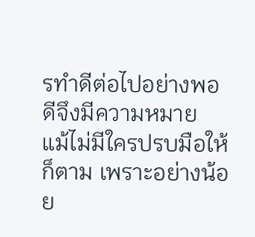รทำดีต่อไปอย่างพอดีจึงมีความหมาย แม้ไม่มีใครปรบมือให้ก็ตาม เพราะอย่างน้อย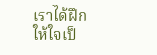เราได้ฝึกให้ใจเป็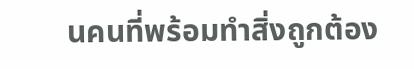นคนที่พร้อมทำสิ่งถูกต้อง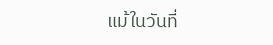แม้ในวันที่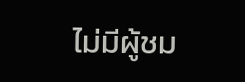ไม่มีผู้ชม